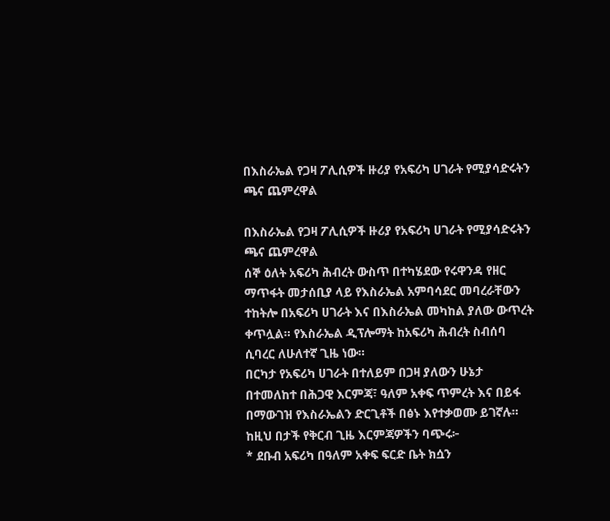በእስራኤል የጋዛ ፖሊሲዎች ዙሪያ የአፍሪካ ሀገራት የሚያሳድሩትን ጫና ጨምረዋል

በእስራኤል የጋዛ ፖሊሲዎች ዙሪያ የአፍሪካ ሀገራት የሚያሳድሩትን ጫና ጨምረዋል
ሰኞ ዕለት አፍሪካ ሕብረት ውስጥ በተካሄደው የሩዋንዳ የዘር ማጥፋት መታሰቢያ ላይ የእስራኤል አምባሳደር መባረራቸውን ተከትሎ በአፍሪካ ሀገራት እና በእስራኤል መካከል ያለው ውጥረት ቀጥሏል። የእስራኤል ዲፕሎማት ከአፍሪካ ሕብረት ስብሰባ ሲባረር ለሁለተኛ ጊዜ ነው።
በርካታ የአፍሪካ ሀገራት በተለይም በጋዛ ያለውን ሁኔታ በተመለከተ በሕጋዊ እርምጃ፣ ዓለም አቀፍ ጥምረት እና በይፋ በማውገዝ የእስራኤልን ድርጊቶች በፅኑ እየተቃወሙ ይገኛሉ። ከዚህ በታች የቅርብ ጊዜ እርምጃዎችን ባጭሩ፦
* ደቡብ አፍሪካ በዓለም አቀፍ ፍርድ ቤት ክሷን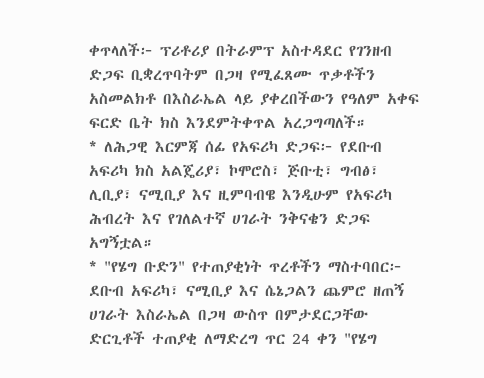ቀጥላለች፦ ፕሪቶሪያ በትራምፕ አስተዳደር የገንዘብ ድጋፍ ቢቋረጥባትም በጋዛ የሚፈጸሙ ጥቃቶችን አስመልክቶ በእስራኤል ላይ ያቀረበችውን የዓለም አቀፍ ፍርድ ቤት ክስ እንደምትቀጥል አረጋግጣለች።
* ለሕጋዊ እርምጃ ሰፊ የአፍሪካ ድጋፍ፦ የደቡብ አፍሪካ ክስ አልጄሪያ፣ ኮሞሮስ፣ ጅቡቲ፣ ግብፅ፣ ሊቢያ፣ ናሚቢያ እና ዚምባብዌ እንዲሁም የአፍሪካ ሕብረት እና የገለልተኛ ሀገራት ንቅናቄን ድጋፍ አግኝቷል።
* "የሄግ ቡድን" የተጠያቂነት ጥረቶችን ማስተባበር፦ ደቡብ አፍሪካ፣ ናሚቢያ እና ሴኔጋልን ጨምሮ ዘጠኝ ሀገራት እስራኤል በጋዛ ውስጥ በምታደርጋቸው ድርጊቶች ተጠያቂ ለማድረግ ጥር 24 ቀን "የሄግ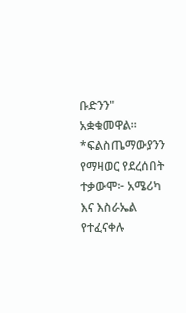ቡድንን" አቋቁመዋል።
*ፍልስጤማውያንን የማዛወር የደረሰበት ተቃውሞ፦ አሜሪካ እና እስራኤል የተፈናቀሉ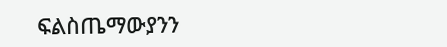ፍልስጤማውያንን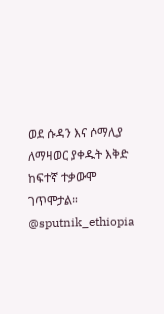ወደ ሱዳን እና ሶማሊያ ለማዛወር ያቀዱት እቅድ ከፍተኛ ተቃውሞ ገጥሞታል።
@sputnik_ethiopia